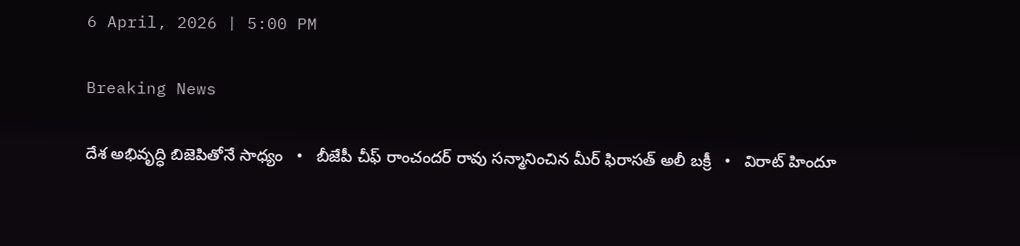6 April, 2026 | 5:00 PM

Breaking News

దేశ అభివృద్ధి బిజెపితోనే సాధ్యం   •   బీజేపీ చీఫ్ రాంచందర్ రావు సన్మానించిన మీర్ ఫిరాసత్ అలీ బక్రీ   •   విరాట్ హిందూ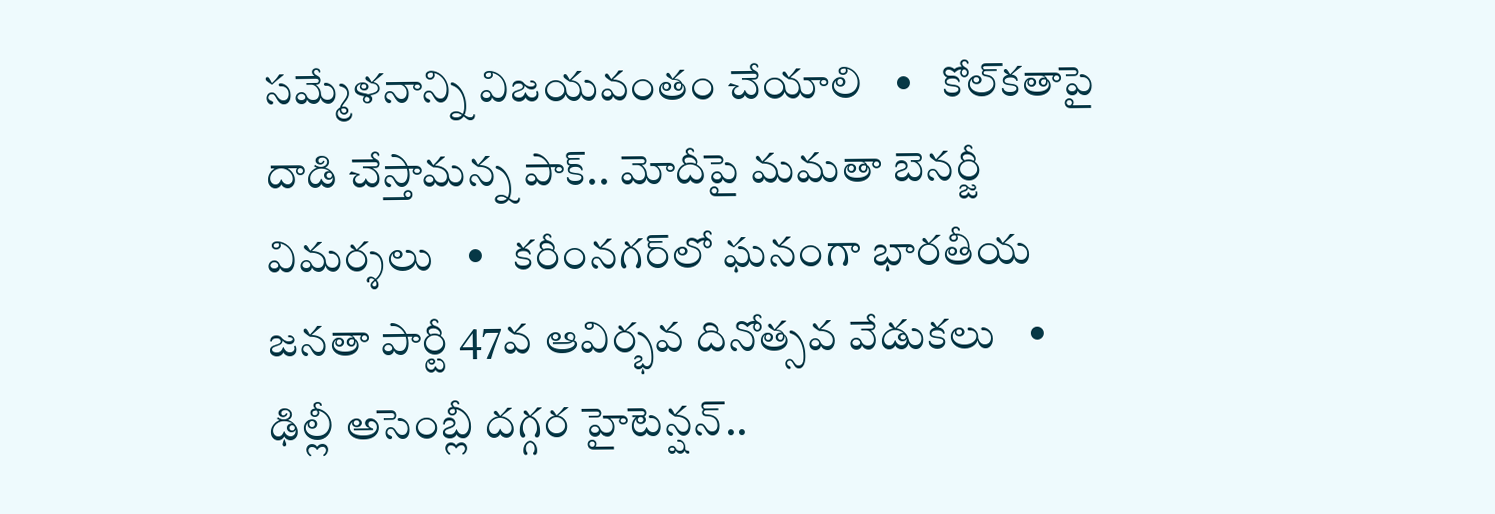సమ్మేళనాన్ని విజయవంతం చేయాలి   •   కోల్‌కతాపై దాడి చేస్తామన్న పాక్.. మోదీపై మమతా బెనర్జీ విమర్శలు   •   కరీంనగర్‌లో ఘనంగా భారతీయ జనతా పార్టీ 47వ ఆవిర్భవ దినోత్సవ వేడుకలు   •   ఢిల్లీ అసెంబ్లీ దగ్గర హైటెన్షన్..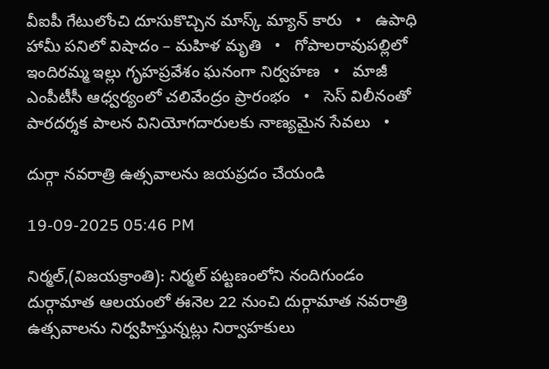వీఐపీ గేటులోంచి దూసుకొచ్చిన మాస్క్ మ్యాన్ కారు   •   ఉపాధి హామీ పనిలో విషాదం – మహిళ మృతి   •   గోపాలరావుపల్లిలో ఇందిరమ్మ ఇల్లు గృహప్రవేశం ఘనంగా నిర్వహణ   •   మాజీ ఎంపీటీసీ ఆధ్వర్యంలో చలివేంద్రం ప్రారంభం   •   సెస్ విలీనంతో పారదర్శక పాలన వినియోగదారులకు నాణ్యమైన సేవలు   •

దుర్గా నవరాత్రి ఉత్సవాలను జయప్రదం చేయండి

19-09-2025 05:46 PM

నిర్మల్,(విజయక్రాంతి): నిర్మల్ పట్టణంలోని నందిగుండం దుర్గామాత ఆలయంలో ఈనెల 22 నుంచి దుర్గామాత నవరాత్రి ఉత్సవాలను నిర్వహిస్తున్నట్లు నిర్వాహకులు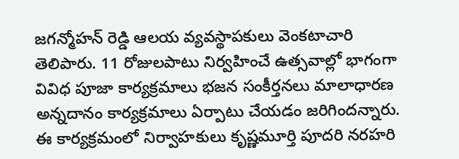జగన్మోహన్ రెడ్డి ఆలయ వ్యవస్థాపకులు వెంకటాచారి తెలిపారు. 11 రోజులపాటు నిర్వహించే ఉత్సవాల్లో భాగంగా వివిధ పూజా కార్యక్రమాలు భజన సంకీర్తనలు మాలాధారణ అన్నదానం కార్యక్రమాలు ఏర్పాటు చేయడం జరిగిందన్నారు. ఈ కార్యక్రమంలో నిర్వాహకులు కృష్ణమూర్తి పూదరి నరహరి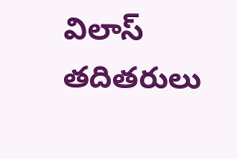విలాస్ తదితరులు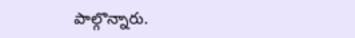పాల్గొన్నారు.